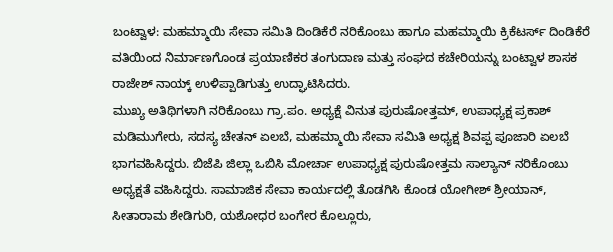ಬಂಟ್ವಾಳ: ಮಹಮ್ಮಾಯಿ ಸೇವಾ ಸಮಿತಿ ದಿಂಡಿಕೆರೆ ನರಿಕೊಂಬು ಹಾಗೂ ಮಹಮ್ಮಾಯಿ ಕ್ರಿಕೆಟರ್ಸ್ ದಿಂಡಿಕೆರೆ ವತಿಯಿಂದ ನಿರ್ಮಾಣಗೊಂಡ ಪ್ರಯಾಣಿಕರ ತಂಗುದಾಣ ಮತ್ತು ಸಂಘದ ಕಚೇರಿಯನ್ನು ಬಂಟ್ವಾಳ ಶಾಸಕ ರಾಜೇಶ್ ನಾಯ್ಕ್ ಉಳಿಪ್ಪಾಡಿಗುತ್ತು ಉದ್ಘಾಟಿಸಿದರು.
ಮುಖ್ಯ ಅತಿಥಿಗಳಾಗಿ ನರಿಕೊಂಬು ಗ್ರಾ.ಪಂ. ಅಧ್ಯಕ್ಷೆ ವಿನುತ ಪುರುಷೋತ್ತಮ್, ಉಪಾಧ್ಯಕ್ಷ ಪ್ರಕಾಶ್ ಮಡಿಮುಗೇರು, ಸದಸ್ಯ ಚೇತನ್ ಏಲಬೆ, ಮಹಮ್ಮಾಯಿ ಸೇವಾ ಸಮಿತಿ ಅಧ್ಯಕ್ಷ ಶಿವಪ್ಪ ಪೂಜಾರಿ ಏಲಬೆ ಭಾಗವಹಿಸಿದ್ದರು. ಬಿಜೆಪಿ ಜಿಲ್ಲಾ ಒಬಿಸಿ ಮೋರ್ಚಾ ಉಪಾಧ್ಯಕ್ಷ ಪುರುಷೋತ್ತಮ ಸಾಲ್ಯಾನ್ ನರಿಕೊಂಬು ಅಧ್ಯಕ್ಷತೆ ವಹಿಸಿದ್ದರು. ಸಾಮಾಜಿಕ ಸೇವಾ ಕಾರ್ಯದಲ್ಲಿ ತೊಡಗಿಸಿ ಕೊಂಡ ಯೋಗೀಶ್ ಶ್ರೀಯಾನ್, ಸೀತಾರಾಮ ಶೇಡಿಗುರಿ, ಯಶೋಧರ ಬಂಗೇರ ಕೊಲ್ಲೂರು,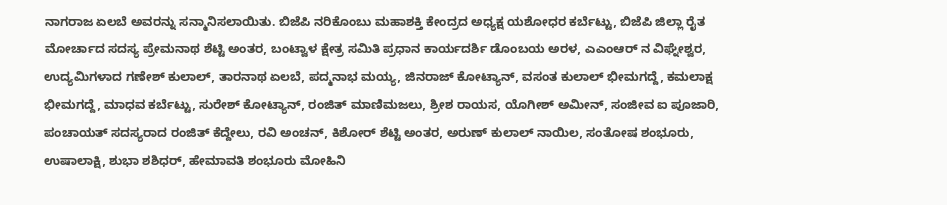ನಾಗರಾಜ ಏಲಬೆ ಅವರನ್ನು ಸನ್ಮಾನಿಸಲಾಯಿತು. ಬಿಜೆಪಿ ನರಿಕೊಂಬು ಮಹಾಶಕ್ತಿ ಕೇಂದ್ರದ ಅಧ್ಯಕ್ಷ ಯಶೋಧರ ಕರ್ಬೆಟ್ಟು, ಬಿಜೆಪಿ ಜಿಲ್ಲಾ ರೈತ ಮೋರ್ಚಾದ ಸದಸ್ಯ ಪ್ರೇಮನಾಥ ಶೆಟ್ಟಿ ಅಂತರ, ಬಂಟ್ವಾಳ ಕ್ಷೇತ್ರ ಸಮಿತಿ ಪ್ರಧಾನ ಕಾರ್ಯದರ್ಶಿ ಡೊಂಬಯ ಅರಳ, ಎಎಂಆರ್ ನ ವಿಘ್ನೇಶ್ವರ, ಉದ್ಯಮಿಗಳಾದ ಗಣೇಶ್ ಕುಲಾಲ್, ತಾರನಾಥ ಏಲಬೆ, ಪದ್ಮನಾಭ ಮಯ್ಯ, ಜಿನರಾಜ್ ಕೋಟ್ಯಾನ್, ವಸಂತ ಕುಲಾಲ್ ಭೀಮಗದ್ದೆ, ಕಮಲಾಕ್ಷ ಭೀಮಗದ್ದೆ, ಮಾಧವ ಕರ್ಬೆಟ್ಟು, ಸುರೇಶ್ ಕೋಟ್ಯಾನ್, ರಂಜಿತ್ ಮಾಣಿಮಜಲು, ಶ್ರೀಶ ರಾಯಸ, ಯೊಗೀಶ್ ಅಮೀನ್, ಸಂಜೀವ ಐ ಪೂಜಾರಿ, ಪಂಚಾಯತ್ ಸದಸ್ಯರಾದ ರಂಜಿತ್ ಕೆದ್ದೇಲು, ರವಿ ಅಂಚನ್, ಕಿಶೋರ್ ಶೆಟ್ಟಿ ಅಂತರ, ಅರುಣ್ ಕುಲಾಲ್ ನಾಯಿಲ, ಸಂತೋಷ ಶಂಭೂರು, ಉಷಾಲಾಕ್ಷಿ, ಶುಭಾ ಶಶಿಧರ್, ಹೇಮಾವತಿ ಶಂಭೂರು ಮೋಹಿನಿ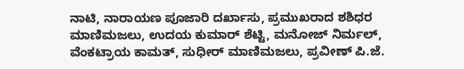ನಾಟಿ, ನಾರಾಯಣ ಪೂಜಾರಿ ದರ್ಖಾಸು, ಪ್ರಮುಖರಾದ ಶಶಿಧರ ಮಾಣಿಮಜಲು, ಉದಯ ಕುಮಾರ್ ಶೆಟ್ಟಿ, ಮನೋಜ್ ನಿರ್ಮಲ್, ವೆಂಕಟ್ರಾಯ ಕಾಮತ್, ಸುಧೀರ್ ಮಾಣಿಮಜಲು, ಪ್ರವೀಣ್ ಪಿ.ಜೆ.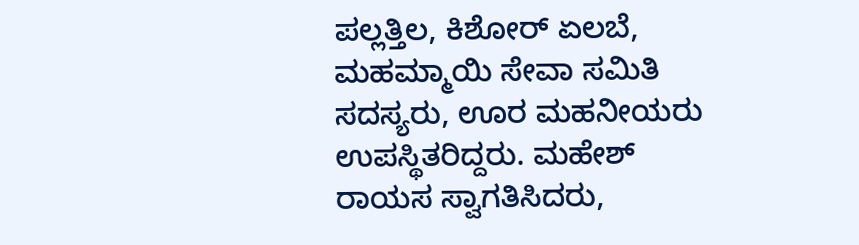ಪಲ್ಲತ್ತಿಲ, ಕಿಶೋರ್ ಏಲಬೆ, ಮಹಮ್ಮಾಯಿ ಸೇವಾ ಸಮಿತಿ ಸದಸ್ಯರು, ಊರ ಮಹನೀಯರು ಉಪಸ್ಥಿತರಿದ್ದರು. ಮಹೇಶ್ ರಾಯಸ ಸ್ವಾಗತಿಸಿದರು,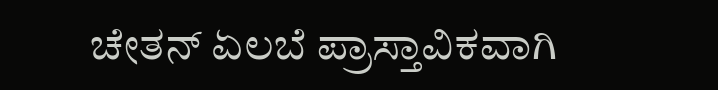ಚೇತನ್ ಏಲಬೆ ಪ್ರಾಸ್ತಾವಿಕವಾಗಿ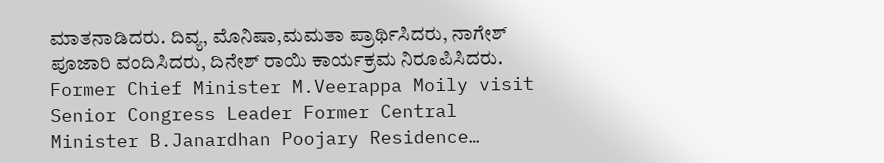ಮಾತನಾಡಿದರು. ದಿವ್ಯ, ಮೊನಿಷಾ,ಮಮತಾ ಪ್ರಾರ್ಥಿಸಿದರು, ನಾಗೇಶ್ ಪೂಜಾರಿ ವಂದಿಸಿದರು, ದಿನೇಶ್ ರಾಯಿ ಕಾರ್ಯಕ್ರಮ ನಿರೂಪಿಸಿದರು.
Former Chief Minister M.Veerappa Moily visit Senior Congress Leader Former Central Minister B.Janardhan Poojary Residence…